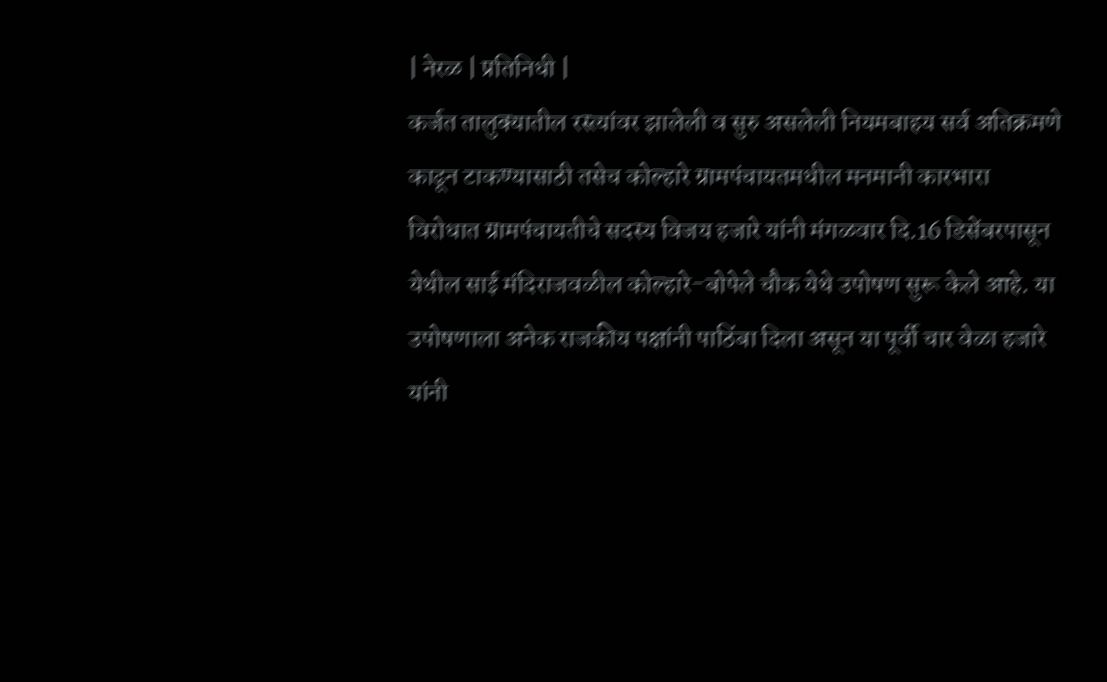| नेरळ | प्रतिनिधी |
कर्जत तालुक्यातील रस्त्यांवर झालेली व सुरु असलेली नियमबाहय सर्व अतिक्रमणे काढून टाकण्यासाठी तसेच कोल्हारे ग्रामपंचायतमधील मनमानी कारभारा विरोधात ग्रामपंचायतीचे सदस्य विजय हजारे यांनी मंगळवार दि.16 डिसेंबरपासून येथील साई मंदिराजवळील कोल्हारे-बोपेले चौक येथे उपोषण सुरू केले आहे. या उपोषणाला अनेक राजकीय पक्षांनी पाठिंबा दिला असून या पूर्वी चार वेळा हजारे यांनी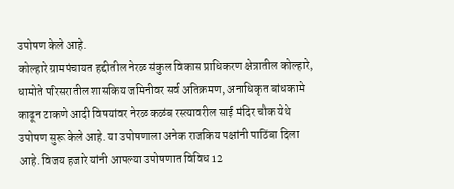उपोषण केले आहे.
कोल्हारे ग्रामपंचायत हद्दीतील नेरळ संकुल विकास प्राधिकरण क्षेत्रातील कोल्हारे, धामोते परिसरातील शासकिय जमिनीवर सर्व अतिक्रमण, अनाधिकृत बांधकामे काढून टाकणे आदी विषयांवर नेरळ कळंब रस्त्यावरील साई मंदिर चौक येथे उपोषण सुरू केले आहे. या उपोषणाला अनेक राजकिय पक्षांनी पाठिंबा दिला आहे. विजय हजारे यांनी आपल्या उपोषणात विविध 12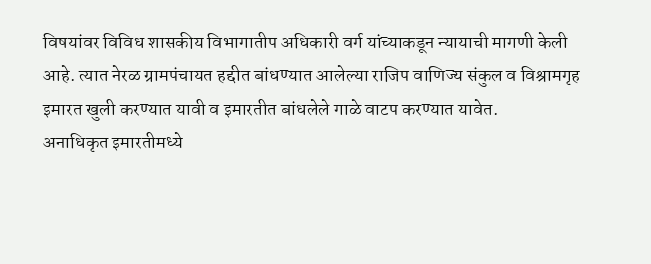विषयांवर विविध शासकीय विभागातीप अधिकारी वर्ग यांच्याकडून न्यायाची मागणी केली आहे. त्यात नेरळ ग्रामपंचायत हद्दीत बांधण्यात आलेल्या राजिप वाणिज्य संकुल व विश्रामगृह इमारत खुली करण्यात यावी व इमारतीत बांधलेले गाळे वाटप करण्यात यावेत.
अनाधिकृत इमारतीमध्ये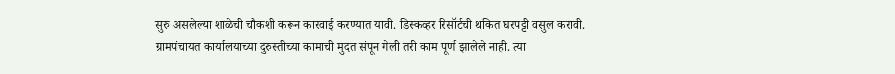सुरु असलेल्या शाळेची चौकशी करून कारवाई करण्यात यावी. डिस्कव्हर रिसॉर्टची थकित घरपट्टी वसुल करावी. ग्रामपंचायत कार्यालयाच्या दुरुस्तीच्या कामाची मुदत संपून गेली तरी काम पूर्ण झालेले नाही. त्या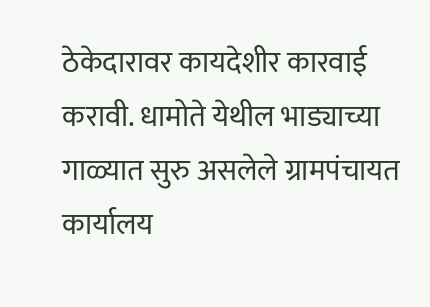ठेकेदारावर कायदेशीर कारवाई करावी. धामोते येथील भाड्याच्या गाळ्यात सुरु असलेले ग्रामपंचायत कार्यालय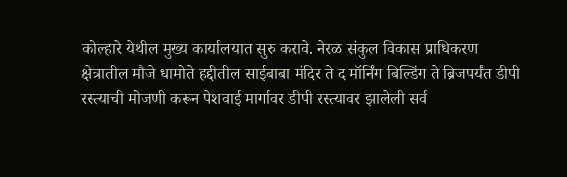कोल्हारे येथील मुख्य कार्यालयात सुरु करावे. नेरळ संकुल विकास प्राधिकरण क्षेत्रातील मौजे धामोते हद्दीतील साईबाबा मंदिर ते द मॉर्निंग बिल्डिंग ते ब्रिजपर्यंत डीपी रस्त्याची मोजणी करून पेशवाई मार्गावर डीपी रस्त्यावर झालेली सर्व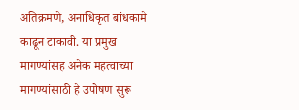अतिक्रमणे, अनाधिकृत बांधकामे काढून टाकावी. या प्रमुख मागण्यांसह अनेक महत्वाच्या मागण्यांसाठी हे उपोषण सुरू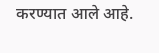करण्यात आले आहे.